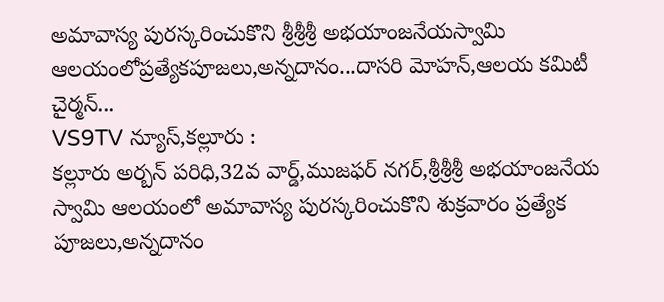అమావాస్య పురస్కరించుకొని శ్రీశ్రీశ్రీ అభయాంజనేయస్వామి ఆలయంలోప్రత్యేకపూజలు,అన్నదానం...దాసరి మోహన్,ఆలయ కమిటీ చైర్మన్...
VS9TV న్యూస్,కల్లూరు :
కల్లూరు అర్బన్ పరిధి,32వ వార్డ్,ముజఫర్ నగర్,శ్రీశ్రీశ్రీ అభయాంజనేయ స్వామి ఆలయంలో అమావాస్య పురస్కరించుకొని శుక్రవారం ప్రత్యేక పూజలు,అన్నదానం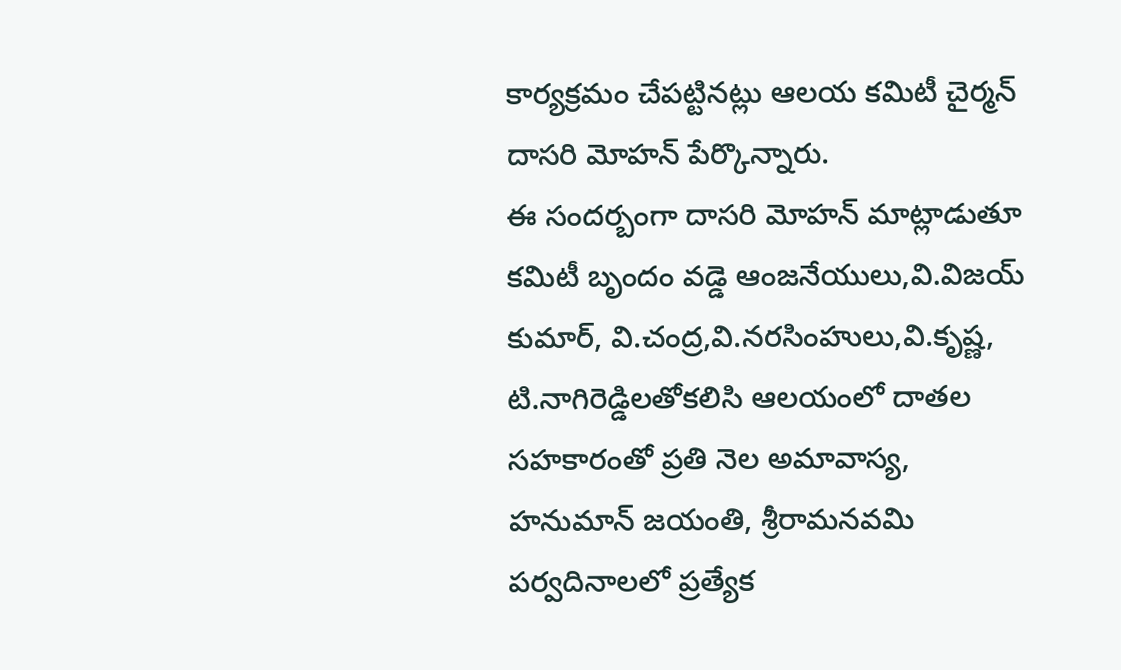కార్యక్రమం చేపట్టినట్లు ఆలయ కమిటీ చైర్మన్ దాసరి మోహన్ పేర్కొన్నారు.
ఈ సందర్బంగా దాసరి మోహన్ మాట్లాడుతూ కమిటీ బృందం వడ్డె ఆంజనేయులు,వి.విజయ్ కుమార్, వి.చంద్ర,వి.నరసింహులు,వి.కృష్ణ, టి.నాగిరెడ్డిలతోకలిసి ఆలయంలో దాతల సహకారంతో ప్రతి నెల అమావాస్య, హనుమాన్ జయంతి, శ్రీరామనవమి పర్వదినాలలో ప్రత్యేక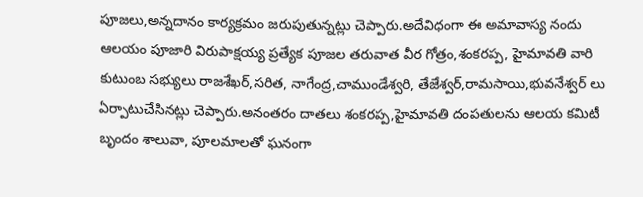పూజలు,అన్నదానం కార్యక్రమం జరుపుతున్నట్లు చెప్పారు.అదేవిధంగా ఈ అమావాస్య నందు ఆలయం పూజారి విరుపాక్షయ్య ప్రత్యేక పూజల తరువాత వీర గోత్రం,శంకరప్ప, హైమావతి వారి కుటుంబ సభ్యులు రాజశేఖర్,సరిత, నాగేంద్ర,చాముండేశ్వరి, తేజేశ్వర్,రామసాయి,భువనేశ్వర్ లు
ఏర్పాటుచేసినట్లు చెప్పారు.అనంతరం దాతలు శంకరప్ప,హైమావతి దంపతులను ఆలయ కమిటీ బృందం శాలువా, పూలమాలతో ఘనంగా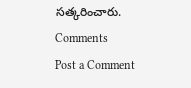సత్కరించారు.
Comments
Post a Comment